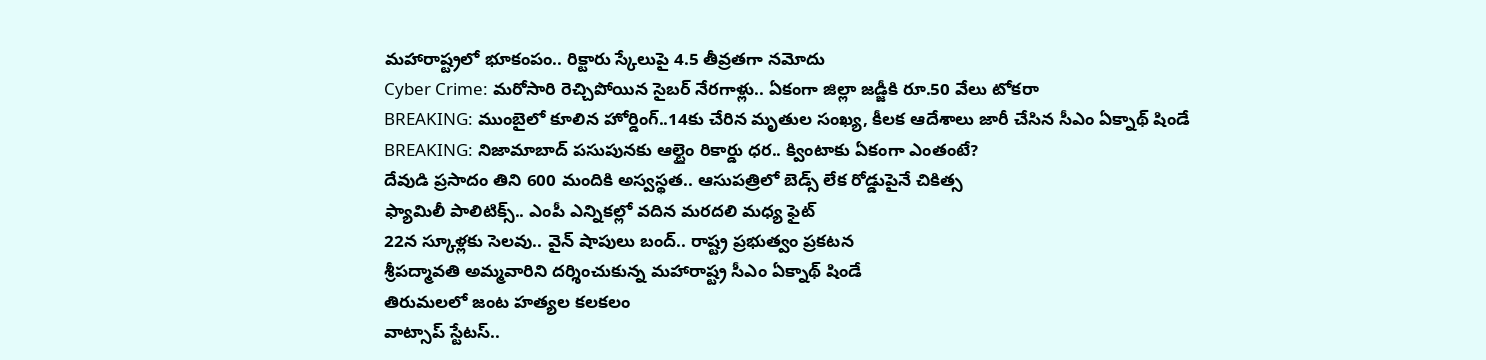మహారాష్ట్రలో భూకంపం.. రిక్టారు స్కేలుపై 4.5 తీవ్రతగా నమోదు
Cyber Crime: మరోసారి రెచ్చిపోయిన సైబర్ నేరగాళ్లు.. ఏకంగా జిల్లా జడ్జీకి రూ.50 వేలు టోకరా
BREAKING: ముంబైలో కూలిన హోర్డింగ్..14కు చేరిన మృతుల సంఖ్య, కీలక ఆదేశాలు జారీ చేసిన సీఎం ఏక్నాథ్ షిండే
BREAKING: నిజామాబాద్ పసుపునకు ఆల్టైం రికార్డు ధర.. క్వింటాకు ఏకంగా ఎంతంటే?
దేవుడి ప్రసాదం తిని 600 మందికి అస్వస్థత.. ఆసుపత్రిలో బెడ్స్ లేక రోడ్డుపైనే చికిత్స
ఫ్యామిలీ పాలిటిక్స్.. ఎంపీ ఎన్నికల్లో వదిన మరదలి మధ్య ఫైట్
22న స్కూళ్లకు సెలవు.. వైన్ షాపులు బంద్.. రాష్ట్ర ప్రభుత్వం ప్రకటన
శ్రీపద్మావతి అమ్మవారిని దర్శించుకున్న మహారాష్ట్ర సీఎం ఏక్నాథ్ షిండే
తిరుమలలో జంట హత్యల కలకలం
వాట్సాప్ స్టేటస్..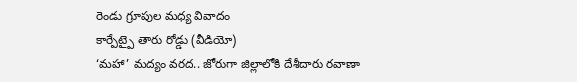రెండు గ్రూపుల మధ్య వివాదం
కార్పేట్పై తారు రోడ్డు (వీడియో)
‘మహా’ మద్యం వరద.. జోరుగా జిల్లాలోకి దేశీదారు రవాణా